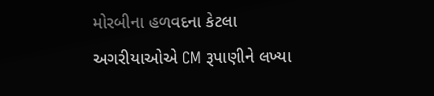મોરબીના હળવદના કેટલા અગરીયાઓએ CM રૂપાણીને લખ્યા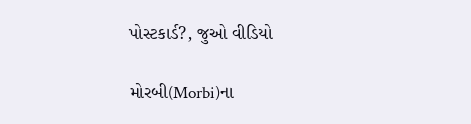પોસ્ટકાર્ડ?, જુઓ વીડિયો

મોરબી(Morbi)ના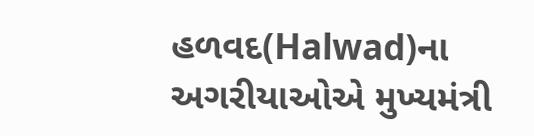હળવદ(Halwad)ના અગરીયાઓએ મુખ્યમંત્રી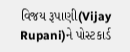વિજય રૂપાણી(Vijay Rupani)ને પોસ્ટકાર્ડ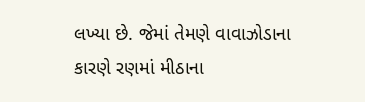લખ્યા છે. જેમાં તેમણે વાવાઝોડાના કારણે રણમાં મીઠાના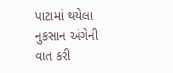પાટામાં થયેલા નુકસાન અંગેની વાત કરી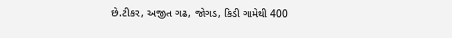છે.ટીકર, અજીત ગઢ, જોગડ, કિડી ગામેથી 400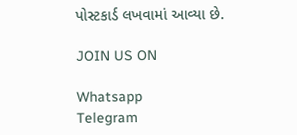પોસ્ટકાર્ડ લખવામાં આવ્યા છે.

JOIN US ON

Whatsapp
Telegram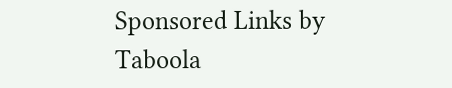Sponsored Links by Taboola